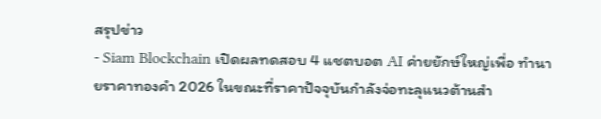สรุปข่าว
- Siam Blockchain เปิดผลทดสอบ 4 แชตบอต AI ค่ายยักษ์ใหญ่เพื่อ ทำนายราคาทองคำ 2026 ในขณะที่ราคาปัจจุบันกำลังจ่อทะลุแนวต้านสำ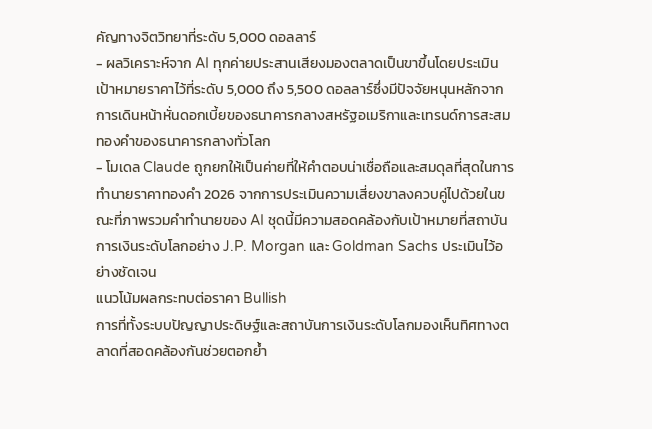คัญทางจิตวิทยาที่ระดับ 5,000 ดอลลาร์
- ผลวิเคราะห์จาก AI ทุกค่ายประสานเสียงมองตลาดเป็นขาขึ้นโดยประเมินเป้าหมายราคาไว้ที่ระดับ 5,000 ถึง 5,500 ดอลลาร์ซึ่งมีปัจจัยหนุนหลักจากการเดินหน้าหั่นดอกเบี้ยของธนาคารกลางสหรัฐอเมริกาและเทรนด์การสะสมทองคำของธนาคารกลางทั่วโลก
- โมเดล Claude ถูกยกให้เป็นค่ายที่ให้คำตอบน่าเชื่อถือและสมดุลที่สุดในการ ทำนายราคาทองคำ 2026 จากการประเมินความเสี่ยงขาลงควบคู่ไปด้วยในขณะที่ภาพรวมคำทำนายของ AI ชุดนี้มีความสอดคล้องกับเป้าหมายที่สถาบันการเงินระดับโลกอย่าง J.P. Morgan และ Goldman Sachs ประเมินไว้อย่างชัดเจน
แนวโน้มผลกระทบต่อราคา Bullish
การที่ทั้งระบบปัญญาประดิษฐ์และสถาบันการเงินระดับโลกมองเห็นทิศทางตลาดที่สอดคล้องกันช่วยตอกย้ำ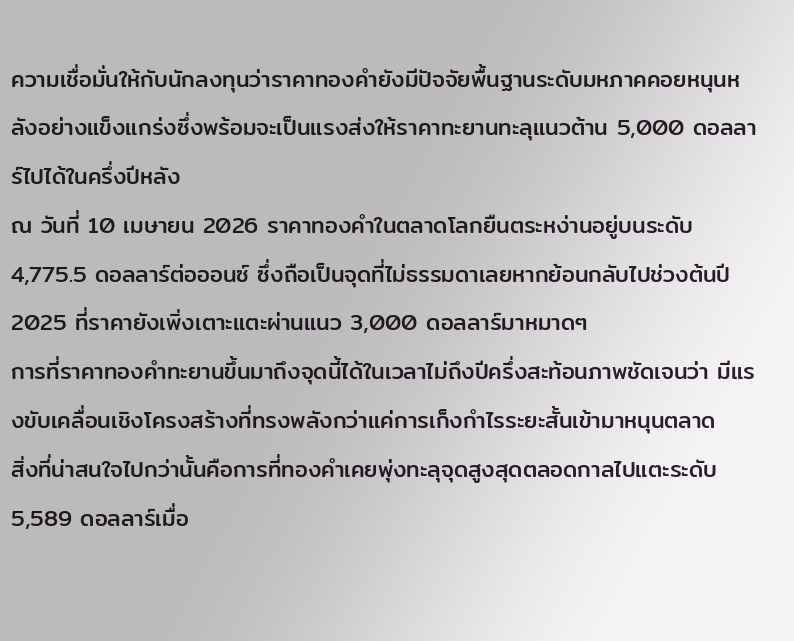ความเชื่อมั่นให้กับนักลงทุนว่าราคาทองคำยังมีปัจจัยพื้นฐานระดับมหภาคคอยหนุนหลังอย่างแข็งแกร่งซึ่งพร้อมจะเป็นแรงส่งให้ราคาทะยานทะลุแนวต้าน 5,000 ดอลลาร์ไปได้ในครึ่งปีหลัง
ณ วันที่ 10 เมษายน 2026 ราคาทองคำในตลาดโลกยืนตระหง่านอยู่บนระดับ 4,775.5 ดอลลาร์ต่อออนซ์ ซึ่งถือเป็นจุดที่ไม่ธรรมดาเลยหากย้อนกลับไปช่วงต้นปี 2025 ที่ราคายังเพิ่งเตาะแตะผ่านแนว 3,000 ดอลลาร์มาหมาดๆ
การที่ราคาทองคำทะยานขึ้นมาถึงจุดนี้ได้ในเวลาไม่ถึงปีครึ่งสะท้อนภาพชัดเจนว่า มีแรงขับเคลื่อนเชิงโครงสร้างที่ทรงพลังกว่าแค่การเก็งกำไรระยะสั้นเข้ามาหนุนตลาด
สิ่งที่น่าสนใจไปกว่านั้นคือการที่ทองคำเคยพุ่งทะลุจุดสูงสุดตลอดกาลไปแตะระดับ 5,589 ดอลลาร์เมื่อ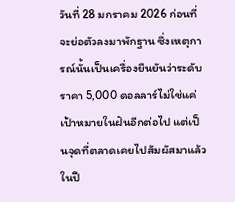วันที่ 28 มกราคม 2026 ก่อนที่จะย่อตัวลงมาพักฐาน ซึ่งเหตุการณ์นั้นเป็นเครื่องยืนยันว่าระดับราคา 5,000 ดอลลาร์ไม่ใช่แค่เป้าหมายในฝันอีกต่อไป แต่เป็นจุดที่ตลาดเคยไปสัมผัสมาแล้วในปี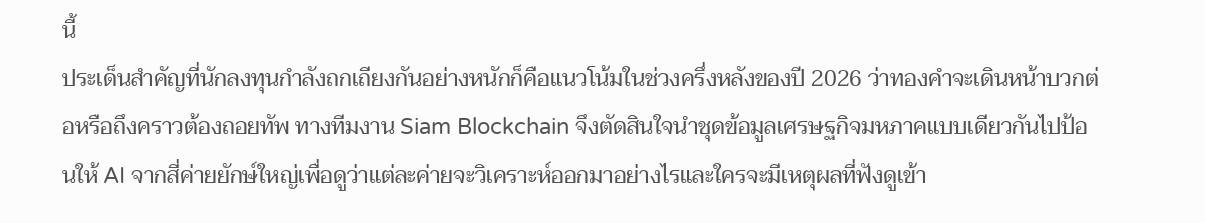นี้
ประเด็นสำคัญที่นักลงทุนกำลังถกเถียงกันอย่างหนักก็คือแนวโน้มในช่วงครึ่งหลังของปี 2026 ว่าทองคำจะเดินหน้าบวกต่อหรือถึงคราวต้องถอยทัพ ทางทีมงาน Siam Blockchain จึงตัดสินใจนำชุดข้อมูลเศรษฐกิจมหภาคแบบเดียวกันไปป้อนให้ AI จากสี่ค่ายยักษ์ใหญ่เพื่อดูว่าแต่ละค่ายจะวิเคราะห์ออกมาอย่างไรและใครจะมีเหตุผลที่ฟังดูเข้า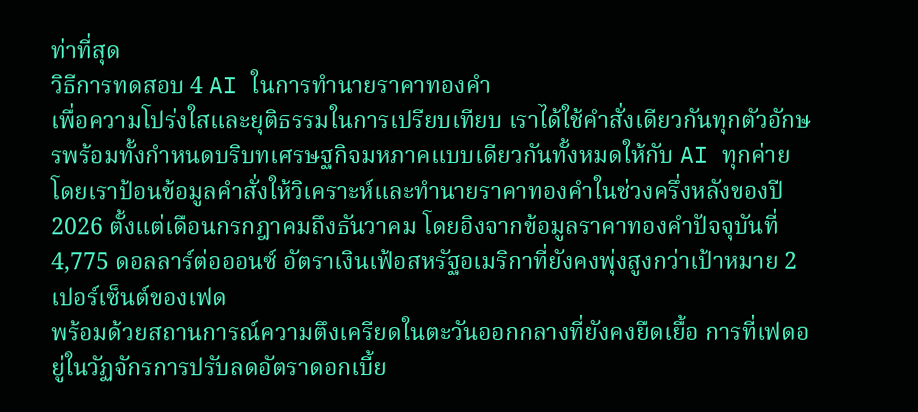ท่าที่สุด
วิธีการทดสอบ 4 AI ในการทำนายราคาทองคำ
เพื่อความโปร่งใสและยุติธรรมในการเปรียบเทียบ เราได้ใช้คำสั่งเดียวกันทุกตัวอักษรพร้อมทั้งกำหนดบริบทเศรษฐกิจมหภาคแบบเดียวกันทั้งหมดให้กับ AI ทุกค่าย
โดยเราป้อนข้อมูลคำสั่งให้วิเคราะห์และทำนายราคาทองคำในช่วงครึ่งหลังของปี 2026 ตั้งแต่เดือนกรกฎาคมถึงธันวาคม โดยอิงจากข้อมูลราคาทองคำปัจจุบันที่ 4,775 ดอลลาร์ต่อออนซ์ อัตราเงินเฟ้อสหรัฐอเมริกาที่ยังคงพุ่งสูงกว่าเป้าหมาย 2 เปอร์เซ็นต์ของเฟด
พร้อมด้วยสถานการณ์ความตึงเครียดในตะวันออกกลางที่ยังคงยืดเยื้อ การที่เฟดอยู่ในวัฏจักรการปรับลดอัตราดอกเบี้ย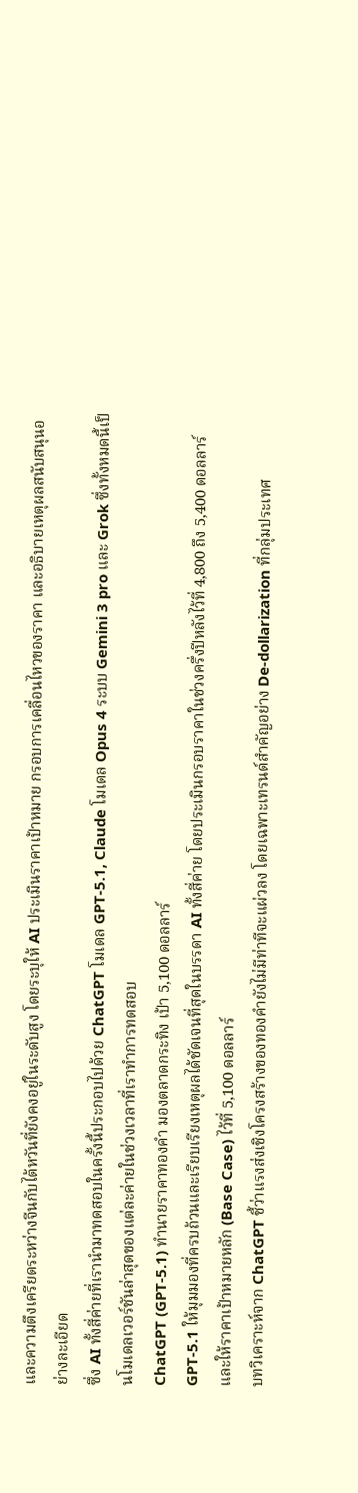และความตึงเครียดระหว่างจีนกับไต้หวันที่ยังคงอยู่ในระดับสูง โดยระบุให้ AI ประเมินราคาเป้าหมาย กรอบการเคลื่อนไหวของราคา และอธิบายเหตุผลสนับสนุนอย่างละเอียด
ซึ่ง AI ทั้งสี่ค่ายที่เรานำมาทดสอบในครั้งนี้ประกอบไปด้วย ChatGPT โมเดล GPT-5.1, Claude โมเดล Opus 4 ระบบ Gemini 3 pro และ Grok ซึ่งทั้งหมดนี้เป็นโมเดลเวอร์ชันล่าสุดของแต่ละค่ายในช่วงเวลาที่เราทำการทดสอบ
ChatGPT (GPT-5.1) ทำนายราคาทองคำ มองตลาดกระทิง เป้า 5,100 ดอลลาร์
GPT-5.1 ให้มุมมองที่ครบถ้วนและเรียบเรียงเหตุผลได้ชัดเจนที่สุดในบรรดา AI ทั้งสี่ค่าย โดยประเมินกรอบราคาในช่วงครึ่งปีหลังไว้ที่ 4,800 ถึง 5,400 ดอลลาร์ และให้ราคาเป้าหมายหลัก (Base Case) ไว้ที่ 5,100 ดอลลาร์
บทวิเคราะห์จาก ChatGPT ชี้ว่าแรงส่งเชิงโครงสร้างของทองคำยังไม่มีท่าทีจะแผ่วลง โดยเฉพาะเทรนด์สำคัญอย่าง De-dollarization ที่กลุ่มประเทศ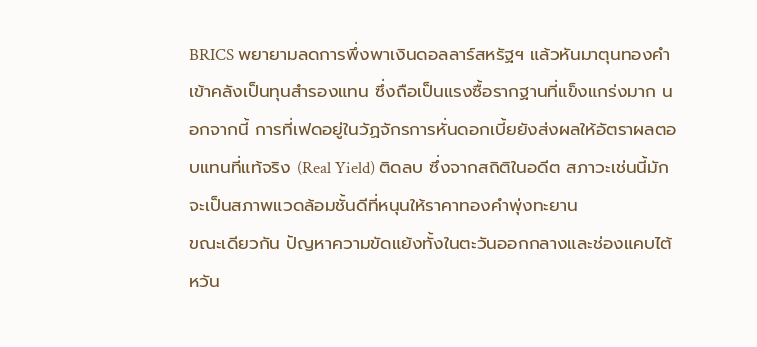BRICS พยายามลดการพึ่งพาเงินดอลลาร์สหรัฐฯ แล้วหันมาตุนทองคำเข้าคลังเป็นทุนสำรองแทน ซึ่งถือเป็นแรงซื้อรากฐานที่แข็งแกร่งมาก นอกจากนี้ การที่เฟดอยู่ในวัฏจักรการหั่นดอกเบี้ยยังส่งผลให้อัตราผลตอบแทนที่แท้จริง (Real Yield) ติดลบ ซึ่งจากสถิติในอดีต สภาวะเช่นนี้มักจะเป็นสภาพแวดล้อมชั้นดีที่หนุนให้ราคาทองคำพุ่งทะยาน
ขณะเดียวกัน ปัญหาความขัดแย้งทั้งในตะวันออกกลางและช่องแคบไต้หวัน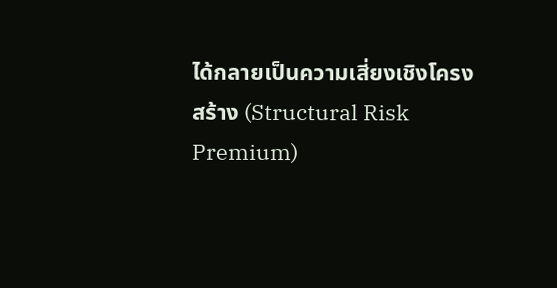ได้กลายเป็นความเสี่ยงเชิงโครงสร้าง (Structural Risk Premium)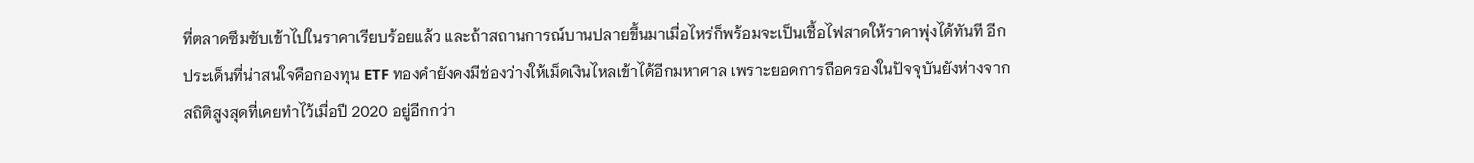ที่ตลาดซึมซับเข้าไปในราคาเรียบร้อยแล้ว และถ้าสถานการณ์บานปลายขึ้นมาเมื่อไหร่ก็พร้อมจะเป็นเชื้อไฟสาดให้ราคาพุ่งได้ทันที อีกประเด็นที่น่าสนใจคือกองทุน ETF ทองคำยังคงมีช่องว่างให้เม็ดเงินไหลเข้าได้อีกมหาศาล เพราะยอดการถือครองในปัจจุบันยังห่างจากสถิติสูงสุดที่เคยทำไว้เมื่อปี 2020 อยู่อีกกว่า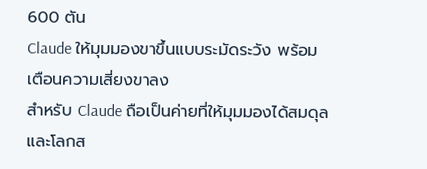600 ตัน
Claude ให้มุมมองขาขึ้นแบบระมัดระวัง พร้อมเตือนความเสี่ยงขาลง
สำหรับ Claude ถือเป็นค่ายที่ให้มุมมองได้สมดุลและโลกส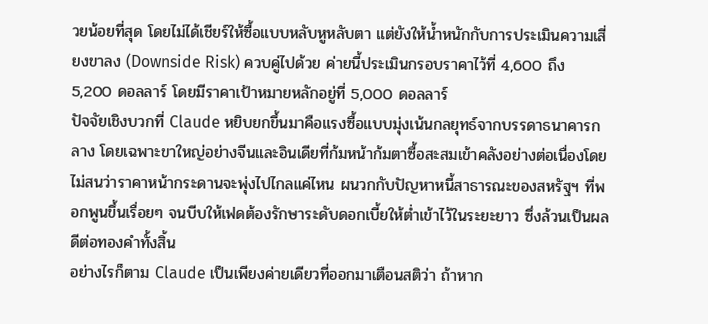วยน้อยที่สุด โดยไม่ได้เชียร์ให้ซื้อแบบหลับหูหลับตา แต่ยังให้น้ำหนักกับการประเมินความเสี่ยงขาลง (Downside Risk) ควบคู่ไปด้วย ค่ายนี้ประเมินกรอบราคาไว้ที่ 4,600 ถึง 5,200 ดอลลาร์ โดยมีราคาเป้าหมายหลักอยู่ที่ 5,000 ดอลลาร์
ปัจจัยเชิงบวกที่ Claude หยิบยกขึ้นมาคือแรงซื้อแบบมุ่งเน้นกลยุทธ์จากบรรดาธนาคารกลาง โดยเฉพาะขาใหญ่อย่างจีนและอินเดียที่ก้มหน้าก้มตาซื้อสะสมเข้าคลังอย่างต่อเนื่องโดยไม่สนว่าราคาหน้ากระดานจะพุ่งไปไกลแค่ไหน ผนวกกับปัญหาหนี้สาธารณะของสหรัฐฯ ที่พอกพูนขึ้นเรื่อยๆ จนบีบให้เฟดต้องรักษาระดับดอกเบี้ยให้ต่ำเข้าไว้ในระยะยาว ซึ่งล้วนเป็นผลดีต่อทองคำทั้งสิ้น
อย่างไรก็ตาม Claude เป็นเพียงค่ายเดียวที่ออกมาเตือนสติว่า ถ้าหาก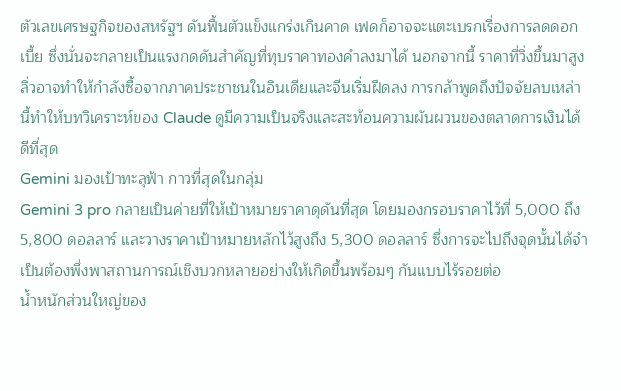ตัวเลขเศรษฐกิจของสหรัฐฯ ดันฟื้นตัวแข็งแกร่งเกินคาด เฟดก็อาจจะแตะเบรกเรื่องการลดดอกเบี้ย ซึ่งนั่นจะกลายเป็นแรงกดดันสำคัญที่ทุบราคาทองคำลงมาได้ นอกจากนี้ ราคาที่วิ่งขึ้นมาสูงลิ่วอาจทำให้กำลังซื้อจากภาคประชาชนในอินเดียและจีนเริ่มฝืดลง การกล้าพูดถึงปัจจัยลบเหล่านี้ทำให้บทวิเคราะห์ของ Claude ดูมีความเป็นจริงและสะท้อนความผันผวนของตลาดการเงินได้ดีที่สุด
Gemini มองเป้าทะลุฟ้า กาวที่สุดในกลุ่ม
Gemini 3 pro กลายเป็นค่ายที่ให้เป้าหมายราคาดุดันที่สุด โดยมองกรอบราคาไว้ที่ 5,000 ถึง 5,800 ดอลลาร์ และวางราคาเป้าหมายหลักไว้สูงถึง 5,300 ดอลลาร์ ซึ่งการจะไปถึงจุดนั้นได้จำเป็นต้องพึ่งพาสถานการณ์เชิงบวกหลายอย่างให้เกิดขึ้นพร้อมๆ กันแบบไร้รอยต่อ
น้ำหนักส่วนใหญ่ของ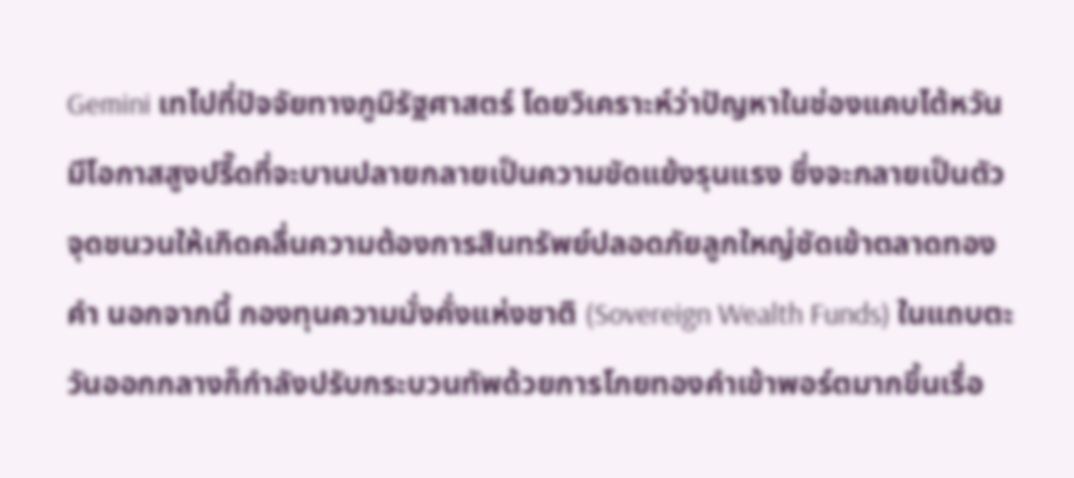Gemini เทไปที่ปัจจัยทางภูมิรัฐศาสตร์ โดยวิเคราะห์ว่าปัญหาในช่องแคบไต้หวันมีโอกาสสูงปรี๊ดที่จะบานปลายกลายเป็นความขัดแย้งรุนแรง ซึ่งจะกลายเป็นตัวจุดชนวนให้เกิดคลื่นความต้องการสินทรัพย์ปลอดภัยลูกใหญ่ซัดเข้าตลาดทองคำ นอกจากนี้ กองทุนความมั่งคั่งแห่งชาติ (Sovereign Wealth Funds) ในแถบตะวันออกกลางก็กำลังปรับกระบวนทัพด้วยการโกยทองคำเข้าพอร์ตมากขึ้นเรื่อ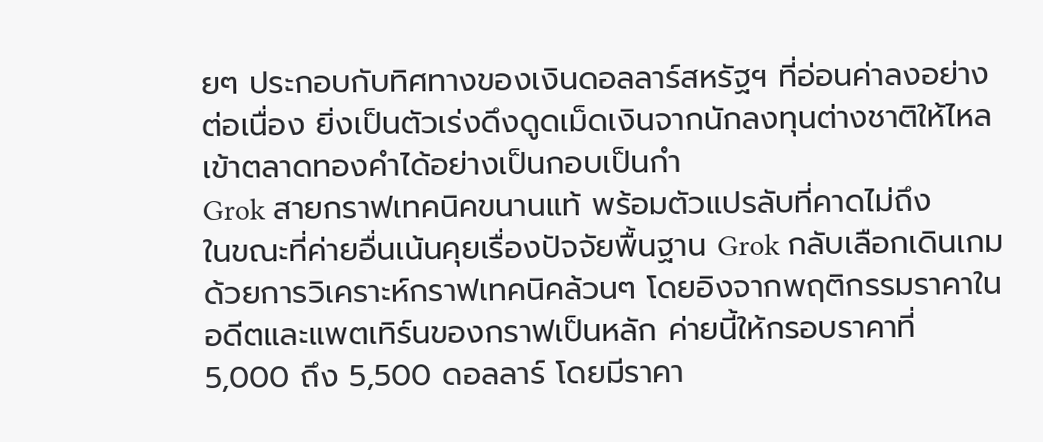ยๆ ประกอบกับทิศทางของเงินดอลลาร์สหรัฐฯ ที่อ่อนค่าลงอย่างต่อเนื่อง ยิ่งเป็นตัวเร่งดึงดูดเม็ดเงินจากนักลงทุนต่างชาติให้ไหลเข้าตลาดทองคำได้อย่างเป็นกอบเป็นกำ
Grok สายกราฟเทคนิคขนานแท้ พร้อมตัวแปรลับที่คาดไม่ถึง
ในขณะที่ค่ายอื่นเน้นคุยเรื่องปัจจัยพื้นฐาน Grok กลับเลือกเดินเกมด้วยการวิเคราะห์กราฟเทคนิคล้วนๆ โดยอิงจากพฤติกรรมราคาในอดีตและแพตเทิร์นของกราฟเป็นหลัก ค่ายนี้ให้กรอบราคาที่ 5,000 ถึง 5,500 ดอลลาร์ โดยมีราคา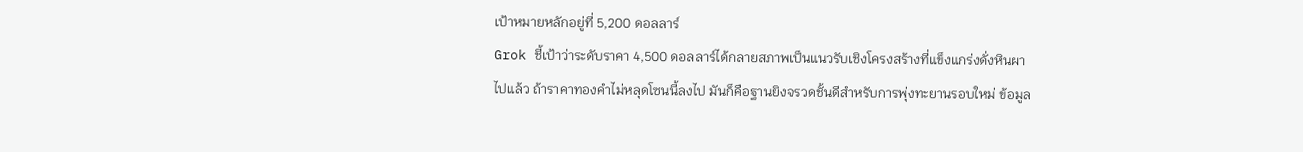เป้าหมายหลักอยู่ที่ 5,200 ดอลลาร์
Grok ชี้เป้าว่าระดับราคา 4,500 ดอลลาร์ได้กลายสภาพเป็นแนวรับเชิงโครงสร้างที่แข็งแกร่งดั่งหินผาไปแล้ว ถ้าราคาทองคำไม่หลุดโซนนี้ลงไป มันก็คือฐานยิงจรวดชั้นดีสำหรับการพุ่งทะยานรอบใหม่ ข้อมูล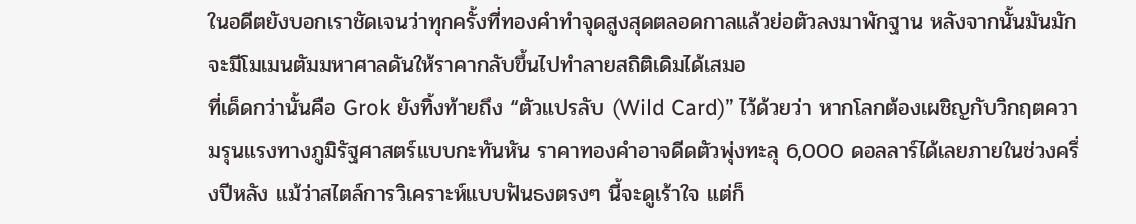ในอดีตยังบอกเราชัดเจนว่าทุกครั้งที่ทองคำทำจุดสูงสุดตลอดกาลแล้วย่อตัวลงมาพักฐาน หลังจากนั้นมันมักจะมีโมเมนตัมมหาศาลดันให้ราคากลับขึ้นไปทำลายสถิติเดิมได้เสมอ
ที่เด็ดกว่านั้นคือ Grok ยังทิ้งท้ายถึง “ตัวแปรลับ (Wild Card)” ไว้ด้วยว่า หากโลกต้องเผชิญกับวิกฤตความรุนแรงทางภูมิรัฐศาสตร์แบบกะทันหัน ราคาทองคำอาจดีดตัวพุ่งทะลุ 6,000 ดอลลาร์ได้เลยภายในช่วงครึ่งปีหลัง แม้ว่าสไตล์การวิเคราะห์แบบฟันธงตรงๆ นี้จะดูเร้าใจ แต่ก็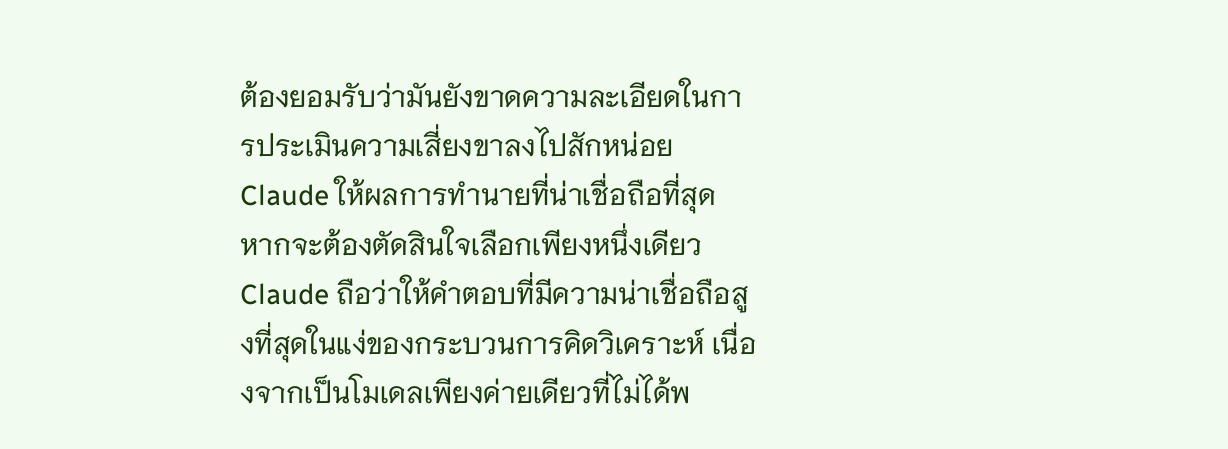ต้องยอมรับว่ามันยังขาดความละเอียดในการประเมินความเสี่ยงขาลงไปสักหน่อย
Claude ให้ผลการทำนายที่น่าเชื่อถือที่สุด
หากจะต้องตัดสินใจเลือกเพียงหนึ่งเดียว Claude ถือว่าให้คำตอบที่มีความน่าเชื่อถือสูงที่สุดในแง่ของกระบวนการคิดวิเคราะห์ เนื่องจากเป็นโมเดลเพียงค่ายเดียวที่ไม่ได้พ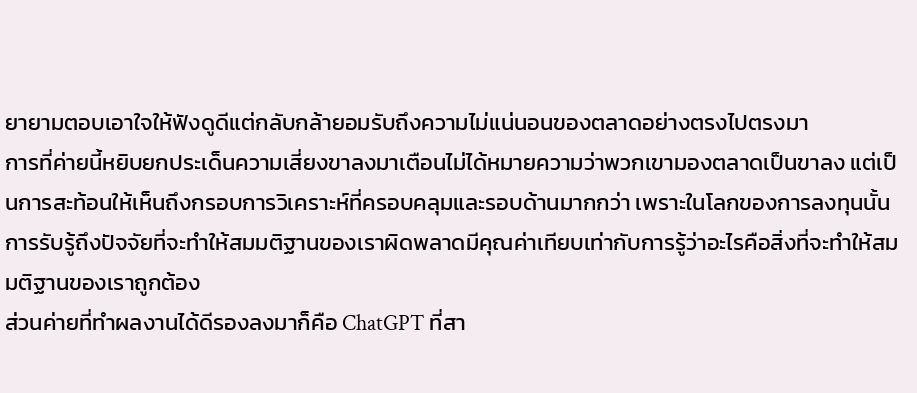ยายามตอบเอาใจให้ฟังดูดีแต่กลับกล้ายอมรับถึงความไม่แน่นอนของตลาดอย่างตรงไปตรงมา
การที่ค่ายนี้หยิบยกประเด็นความเสี่ยงขาลงมาเตือนไม่ได้หมายความว่าพวกเขามองตลาดเป็นขาลง แต่เป็นการสะท้อนให้เห็นถึงกรอบการวิเคราะห์ที่ครอบคลุมและรอบด้านมากกว่า เพราะในโลกของการลงทุนนั้นการรับรู้ถึงปัจจัยที่จะทำให้สมมติฐานของเราผิดพลาดมีคุณค่าเทียบเท่ากับการรู้ว่าอะไรคือสิ่งที่จะทำให้สมมติฐานของเราถูกต้อง
ส่วนค่ายที่ทำผลงานได้ดีรองลงมาก็คือ ChatGPT ที่สา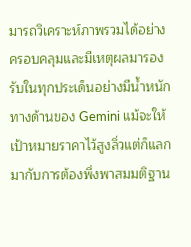มารถวิเคราะห์ภาพรวมได้อย่างครอบคลุมและมีเหตุผลมารองรับในทุกประเด็นอย่างมีน้ำหนัก
ทางด้านของ Gemini แม้จะให้เป้าหมายราคาไว้สูงลิ่วแต่ก็แลกมากับการต้องพึ่งพาสมมติฐาน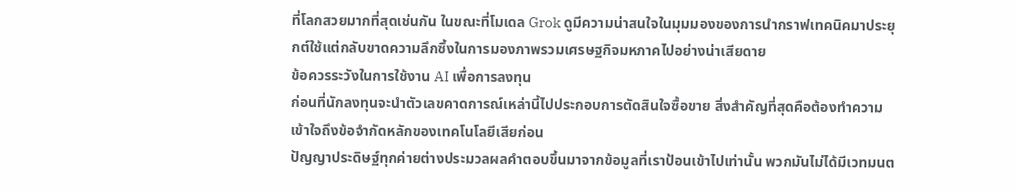ที่โลกสวยมากที่สุดเช่นกัน ในขณะที่โมเดล Grok ดูมีความน่าสนใจในมุมมองของการนำกราฟเทคนิคมาประยุกต์ใช้แต่กลับขาดความลึกซึ้งในการมองภาพรวมเศรษฐกิจมหภาคไปอย่างน่าเสียดาย
ข้อควรระวังในการใช้งาน AI เพื่อการลงทุน
ก่อนที่นักลงทุนจะนำตัวเลขคาดการณ์เหล่านี้ไปประกอบการตัดสินใจซื้อขาย สิ่งสำคัญที่สุดคือต้องทำความเข้าใจถึงข้อจำกัดหลักของเทคโนโลยีเสียก่อน
ปัญญาประดิษฐ์ทุกค่ายต่างประมวลผลคำตอบขึ้นมาจากข้อมูลที่เราป้อนเข้าไปเท่านั้น พวกมันไม่ได้มีเวทมนต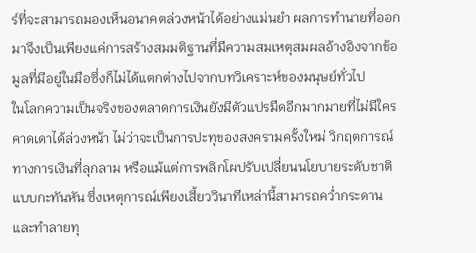ร์ที่จะสามารถมองเห็นอนาคตล่วงหน้าได้อย่างแม่นยำ ผลการทำนายที่ออกมาจึงเป็นเพียงแค่การสร้างสมมติฐานที่มีความสมเหตุสมผลอ้างอิงจากข้อมูลที่มีอยู่ในมือซึ่งก็ไม่ได้แตกต่างไปจากบทวิเคราะห์ของมนุษย์ทั่วไป
ในโลกความเป็นจริงของตลาดการเงินยังมีตัวแปรมืดอีกมากมายที่ไม่มีใครคาดเดาได้ล่วงหน้า ไม่ว่าจะเป็นการปะทุของสงครามครั้งใหม่ วิกฤตการณ์ทางการเงินที่ลุกลาม หรือแม้แต่การพลิกโผปรับเปลี่ยนนโยบายระดับชาติแบบกะทันหัน ซึ่งเหตุการณ์เพียงเสี้ยววินาทีเหล่านี้สามารถคว่ำกระดานและทำลายทุ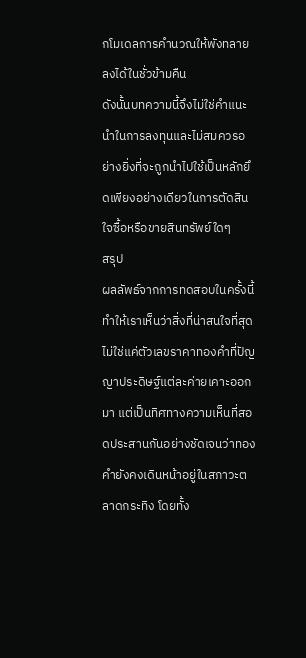กโมเดลการคำนวณให้พังทลายลงได้ในชั่วข้ามคืน
ดังนั้นบทความนี้จึงไม่ใช่คำแนะนำในการลงทุนและไม่สมควรอย่างยิ่งที่จะถูกนำไปใช้เป็นหลักยึดเพียงอย่างเดียวในการตัดสินใจซื้อหรือขายสินทรัพย์ใดๆ
สรุป
ผลลัพธ์จากการทดสอบในครั้งนี้ทำให้เราเห็นว่าสิ่งที่น่าสนใจที่สุดไม่ใช่แค่ตัวเลขราคาทองคำที่ปัญญาประดิษฐ์แต่ละค่ายเคาะออกมา แต่เป็นทิศทางความเห็นที่สอดประสานกันอย่างชัดเจนว่าทองคำยังคงเดินหน้าอยู่ในสภาวะตลาดกระทิง โดยทั้ง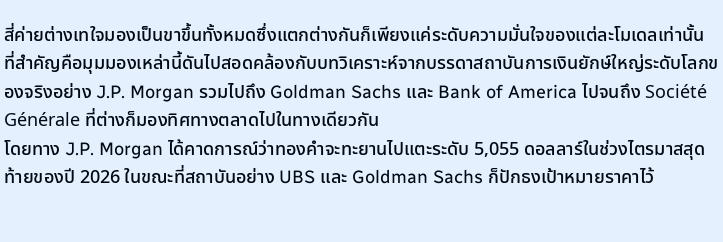สี่ค่ายต่างเทใจมองเป็นขาขึ้นทั้งหมดซึ่งแตกต่างกันก็เพียงแค่ระดับความมั่นใจของแต่ละโมเดลเท่านั้น
ที่สำคัญคือมุมมองเหล่านี้ดันไปสอดคล้องกับบทวิเคราะห์จากบรรดาสถาบันการเงินยักษ์ใหญ่ระดับโลกของจริงอย่าง J.P. Morgan รวมไปถึง Goldman Sachs และ Bank of America ไปจนถึง Société Générale ที่ต่างก็มองทิศทางตลาดไปในทางเดียวกัน
โดยทาง J.P. Morgan ได้คาดการณ์ว่าทองคำจะทะยานไปแตะระดับ 5,055 ดอลลาร์ในช่วงไตรมาสสุดท้ายของปี 2026 ในขณะที่สถาบันอย่าง UBS และ Goldman Sachs ก็ปักธงเป้าหมายราคาไว้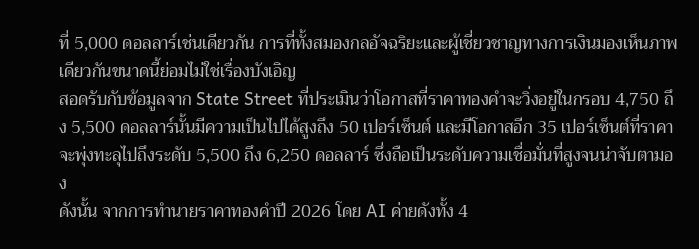ที่ 5,000 ดอลลาร์เช่นเดียวกัน การที่ทั้งสมองกลอัจฉริยะและผู้เชี่ยวชาญทางการเงินมองเห็นภาพเดียวกันขนาดนี้ย่อมไม่ใช่เรื่องบังเอิญ
สอดรับกับข้อมูลจาก State Street ที่ประเมินว่าโอกาสที่ราคาทองคำจะวิ่งอยู่ในกรอบ 4,750 ถึง 5,500 ดอลลาร์นั้นมีความเป็นไปได้สูงถึง 50 เปอร์เซ็นต์ และมีโอกาสอีก 35 เปอร์เซ็นต์ที่ราคาจะพุ่งทะลุไปถึงระดับ 5,500 ถึง 6,250 ดอลลาร์ ซึ่งถือเป็นระดับความเชื่อมั่นที่สูงจนน่าจับตามอง
ดังนั้น จากการทำนายราคาทองคำปี 2026 โดย AI ค่ายดังทั้ง 4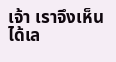เจ้า เราจึงเห็นได้เล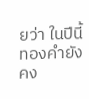ยว่า ในปีนี้ ทองคำยังคง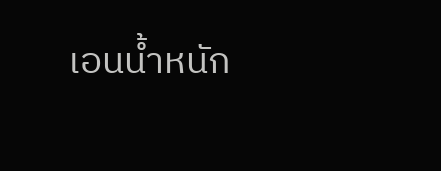เอนน้ำหนัก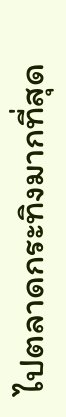ไปตลาดกระทิงมากที่สุด